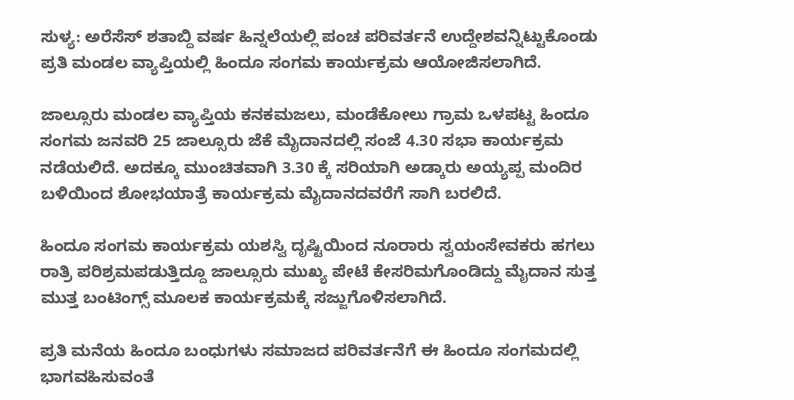ಸುಳ್ಯ: ಅರೆಸೆಸ್ ಶತಾಬ್ದಿ ವರ್ಷ ಹಿನ್ನಲೆಯಲ್ಲಿ ಪಂಚ ಪರಿವರ್ತನೆ ಉದ್ದೇಶವನ್ನಿಟ್ಟುಕೊಂಡು ಪ್ರತಿ ಮಂಡಲ ವ್ಯಾಪ್ತಿಯಲ್ಲಿ ಹಿಂದೂ ಸಂಗಮ ಕಾರ್ಯಕ್ರಮ ಆಯೋಜಿಸಲಾಗಿದೆ.

ಜಾಲ್ಸೂರು ಮಂಡಲ ವ್ಯಾಪ್ತಿಯ ಕನಕಮಜಲು, ಮಂಡೆಕೋಲು ಗ್ರಾಮ ಒಳಪಟ್ಟ ಹಿಂದೂ ಸಂಗಮ ಜನವರಿ 25 ಜಾಲ್ಸೂರು ಜೆಕೆ ಮೈದಾನದಲ್ಲಿ ಸಂಜೆ 4.30 ಸಭಾ ಕಾರ್ಯಕ್ರಮ ನಡೆಯಲಿದೆ. ಅದಕ್ಕೂ ಮುಂಚಿತವಾಗಿ 3.30 ಕ್ಕೆ ಸರಿಯಾಗಿ ಅಡ್ಕಾರು ಅಯ್ಯಪ್ಪ ಮಂದಿರ ಬಳಿಯಿಂದ ಶೋಭಯಾತ್ರೆ ಕಾರ್ಯಕ್ರಮ ಮೈದಾನದವರೆಗೆ ಸಾಗಿ ಬರಲಿದೆ.

ಹಿಂದೂ ಸಂಗಮ ಕಾರ್ಯಕ್ರಮ ಯಶಸ್ವಿ ದೃಷ್ಟಿಯಿಂದ ನೂರಾರು ಸ್ವಯಂಸೇವಕರು ಹಗಲು ರಾತ್ರಿ ಪರಿಶ್ರಮಪಡುತ್ತಿದ್ದೂ ಜಾಲ್ಸೂರು ಮುಖ್ಯ ಪೇಟೆ ಕೇಸರಿಮಗೊಂಡಿದ್ದು ಮೈದಾನ ಸುತ್ತ ಮುತ್ತ ಬಂಟಿಂಗ್ಸ್ ಮೂಲಕ ಕಾರ್ಯಕ್ರಮಕ್ಕೆ ಸಜ್ಜುಗೊಳಿಸಲಾಗಿದೆ.

ಪ್ರತಿ ಮನೆಯ ಹಿಂದೂ ಬಂಧುಗಳು ಸಮಾಜದ ಪರಿವರ್ತನೆಗೆ ಈ ಹಿಂದೂ ಸಂಗಮದಲ್ಲಿ ಭಾಗವಹಿಸುವಂತೆ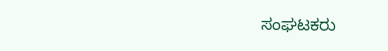ಸಂಘಟಕರು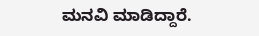ಮನವಿ ಮಾಡಿದ್ದಾರೆ.